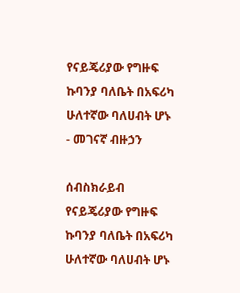የናይጄሪያው የግዙፍ ኩባንያ ባለቤት በአፍሪካ ሁለተኛው ባለሀብት ሆኑ - መገናኛ ብዙኃን

ሰብስክራይብ
የናይጄሪያው የግዙፍ ኩባንያ ባለቤት በአፍሪካ ሁለተኛው ባለሀብት ሆኑ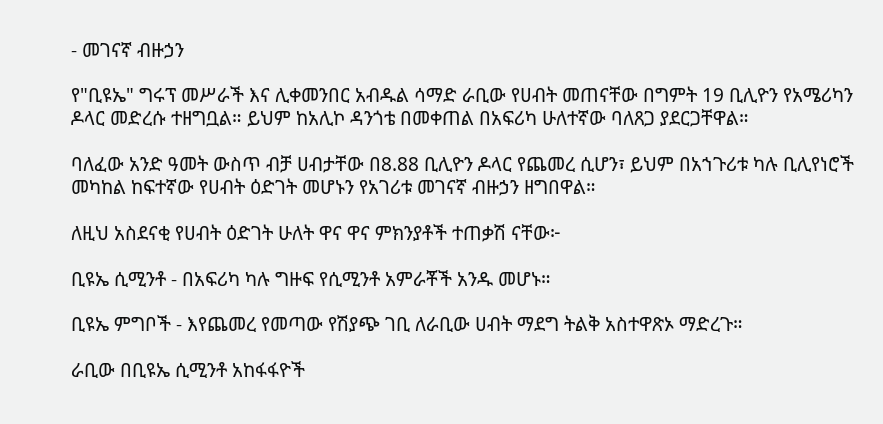- መገናኛ ብዙኃን

የ"ቢዩኤ" ግሩፕ መሥራች እና ሊቀመንበር አብዱል ሳማድ ራቢው የሀብት መጠናቸው በግምት 19 ቢሊዮን የአሜሪካን ዶላር መድረሱ ተዘግቧል። ይህም ከአሊኮ ዳንጎቴ በመቀጠል በአፍሪካ ሁለተኛው ባለጸጋ ያደርጋቸዋል።

ባለፈው አንድ ዓመት ውስጥ ብቻ ሀብታቸው በ8.88 ቢሊዮን ዶላር የጨመረ ሲሆን፣ ይህም በአኀጉሪቱ ካሉ ቢሊየነሮች መካከል ከፍተኛው የሀብት ዕድገት መሆኑን የአገሪቱ መገናኛ ብዙኃን ዘግበዋል።

ለዚህ አስደናቂ የሀብት ዕድገት ሁለት ዋና ዋና ምክንያቶች ተጠቃሽ ናቸው፦

ቢዩኤ ሲሚንቶ - በአፍሪካ ካሉ ግዙፍ የሲሚንቶ አምራቾች አንዱ መሆኑ።

ቢዩኤ ምግቦች - እየጨመረ የመጣው የሽያጭ ገቢ ለራቢው ሀብት ማደግ ትልቅ አስተዋጽኦ ማድረጉ።

ራቢው በቢዩኤ ሲሚንቶ አከፋፋዮች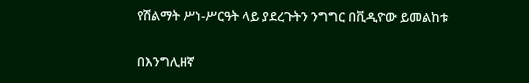የሽልማት ሥነ-ሥርዓት ላይ ያደረጉትን ንግግር በቪዲዮው ይመልከቱ

በእንግሊዘኛ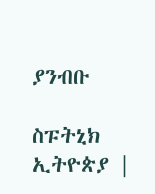ያንብቡ

ስፑትኒክ ኢትዮጵያ |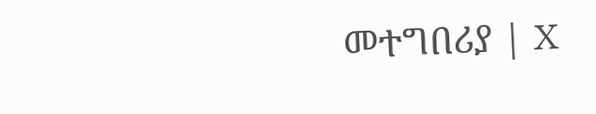መተግበሪያ | X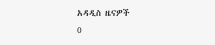አዳዲስ ዜናዎች
0